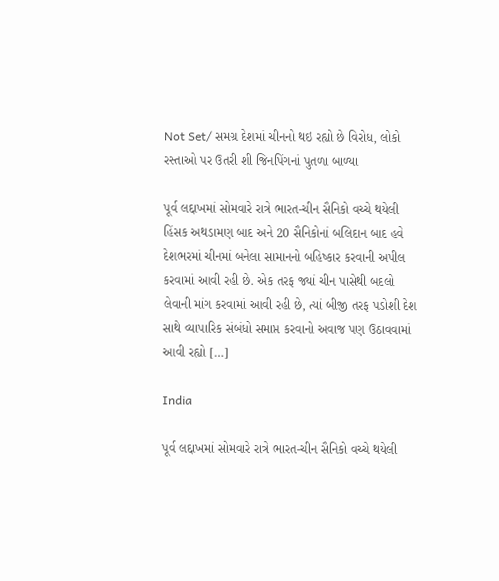Not Set/ સમગ્ર દેશમાં ચીનનો થઇ રહ્યો છે વિરોધ, લોકો રસ્તાઓ પર ઉતરી શી જિનપિંગનાં પુતળા બાળ્યા

પૂર્વ લદ્દાખમાં સોમવારે રાત્રે ભારત-ચીન સૈનિકો વચ્ચે થયેલી હિંસક અથડામણ બાદ અને 20 સૈનિકોનાં બલિદાન બાદ હવે દેશભરમાં ચીનમાં બનેલા સામાનનો બહિષ્કાર કરવાની અપીલ કરવામાં આવી રહી છે. એક તરફ જ્યાં ચીન પાસેથી બદલો લેવાની માંગ કરવામાં આવી રહી છે, ત્યાં બીજી તરફ પડોશી દેશ સાથે વ્યાપારિક સંબંધો સમાપ્ત કરવાનો અવાજ પણ ઉઠાવવામાં આવી રહ્યો […]

India

પૂર્વ લદ્દાખમાં સોમવારે રાત્રે ભારત-ચીન સૈનિકો વચ્ચે થયેલી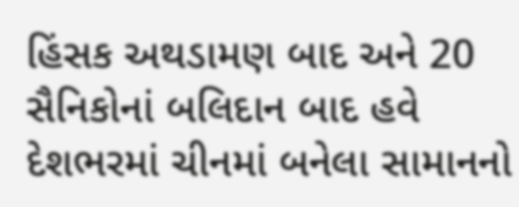હિંસક અથડામણ બાદ અને 20 સૈનિકોનાં બલિદાન બાદ હવે દેશભરમાં ચીનમાં બનેલા સામાનનો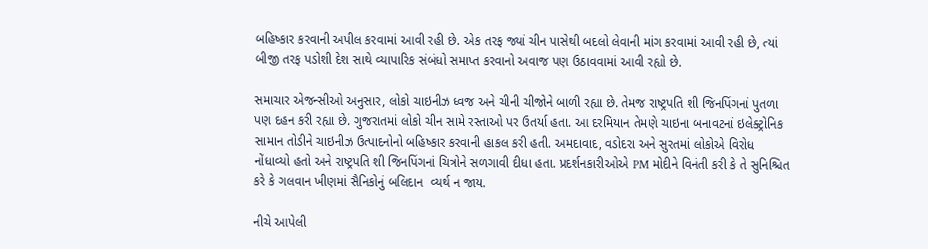બહિષ્કાર કરવાની અપીલ કરવામાં આવી રહી છે. એક તરફ જ્યાં ચીન પાસેથી બદલો લેવાની માંગ કરવામાં આવી રહી છે, ત્યાં બીજી તરફ પડોશી દેશ સાથે વ્યાપારિક સંબંધો સમાપ્ત કરવાનો અવાજ પણ ઉઠાવવામાં આવી રહ્યો છે.

સમાચાર એજન્સીઓ અનુસાર, લોકો ચાઇનીઝ ધ્વજ અને ચીની ચીજોને બાળી રહ્યા છે. તેમજ રાષ્ટ્રપતિ શી જિનપિંગનાં પુતળા પણ દહન કરી રહ્યા છે. ગુજરાતમાં લોકો ચીન સામે રસ્તાઓ પર ઉતર્યા હતા. આ દરમિયાન તેમણે ચાઇના બનાવટનાં ઇલેક્ટ્રોનિક સામાન તોડીને ચાઇનીઝ ઉત્પાદનોનો બહિષ્કાર કરવાની હાકલ કરી હતી. અમદાવાદ, વડોદરા અને સુરતમાં લોકોએ વિરોધ નોંધાવ્યો હતો અને રાષ્ટ્રપતિ શી જિનપિંગનાં ચિત્રોને સળગાવી દીધા હતા. પ્રદર્શનકારીઓએ PM મોદીને વિનંતી કરી કે તે સુનિશ્ચિત કરે કે ગલવાન ખીણમાં સૈનિકોનું બલિદાન  વ્યર્થ ન જાય.

નીચે આપેલી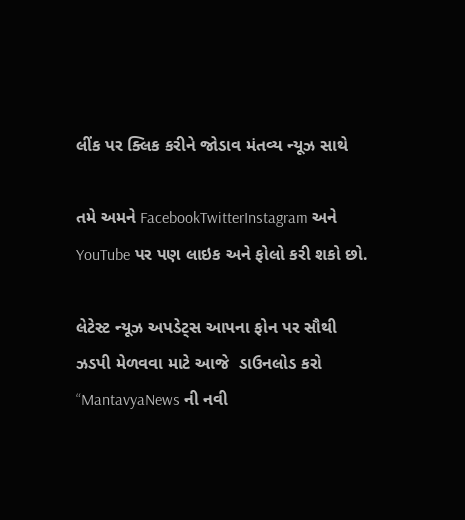લીંક પર ક્લિક કરીને જોડાવ મંતવ્ય ન્યૂઝ સાથે

તમે અમને FacebookTwitterInstagram અને YouTube પર પણ લાઇક અને ફોલો કરી શકો છો.

લેટેસ્ટ ન્યૂઝ અપડેટ્સ આપના ફોન પર સૌથી ઝડપી મેળવવા માટે આજે  ડાઉનલોડ કરો “MantavyaNews ની નવી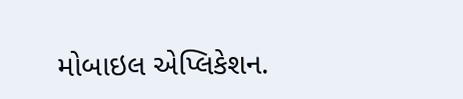મોબાઇલ એપ્લિકેશન.